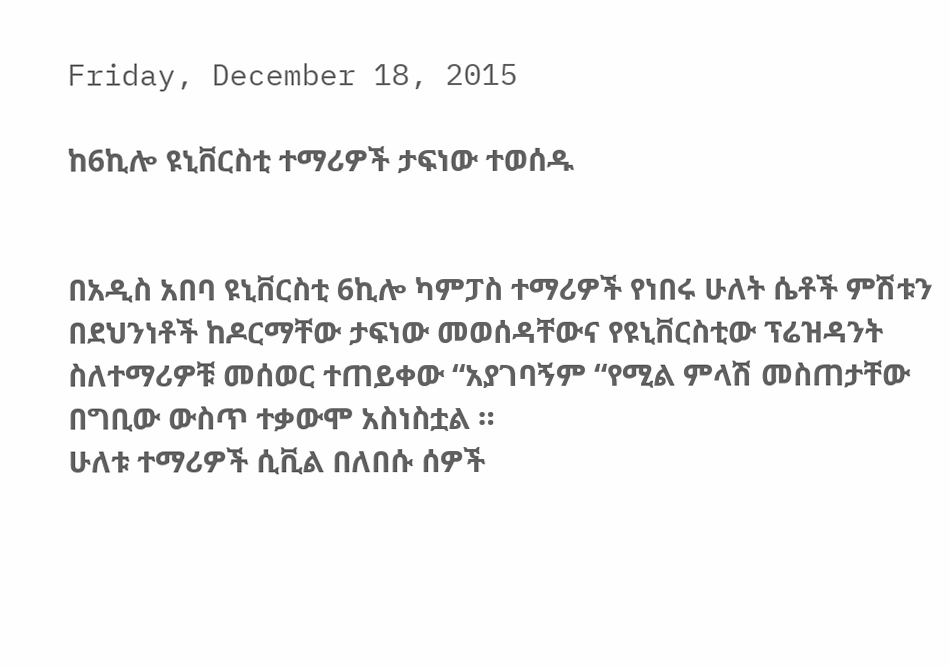Friday, December 18, 2015

ከ6ኪሎ ዩኒቨርስቲ ተማሪዎች ታፍነው ተወሰዱ


በአዲስ አበባ ዩኒቨርስቲ 6ኪሎ ካምፓስ ተማሪዎች የነበሩ ሁለት ሴቶች ምሽቱን በደህንነቶች ከዶርማቸው ታፍነው መወሰዳቸውና የዩኒቨርስቲው ፕሬዝዳንት ስለተማሪዎቹ መሰወር ተጠይቀው “አያገባኝም “የሚል ምላሽ መስጠታቸው በግቢው ውስጥ ተቃውሞ አስነስቷል ።
ሁለቱ ተማሪዎች ሲቪል በለበሱ ሰዎች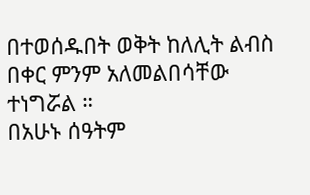በተወሰዱበት ወቅት ከለሊት ልብስ በቀር ምንም አለመልበሳቸው ተነግሯል ።
በአሁኑ ሰዓትም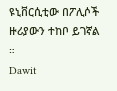ዩኒቨርሲቲው በፖሊሶች ዙሪያውን ተከቦ ይገኛል ።
Dawit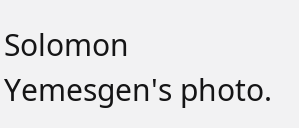Solomon Yemesgen's photo.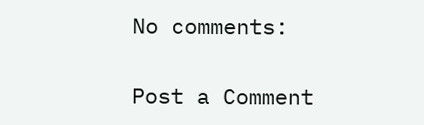No comments:

Post a Comment